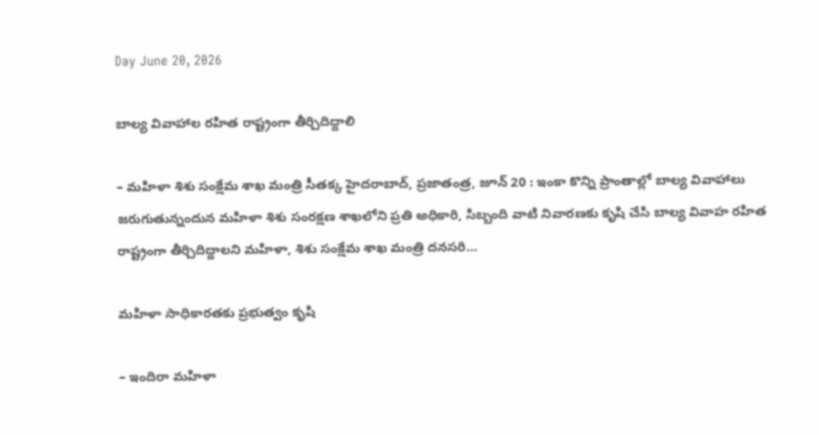Day June 20, 2026

బాల్య వివాహాల రహిత రాష్ట్రంగా తీర్చిదిద్దాలి

– మహిళా శిశు సంక్షేమ శాఖ మంత్రి సీతక్క హైదరాబాద్, ప్రజాతంత్ర, జూన్ 20 : ఇంకా కొన్ని ప్రాంతాల్లో బాల్య వివాహాలు జరుగుతున్నందున మహిళా శిశు సంరక్షణ శాఖలోని ప్రతి అధికారి, సిబ్బంది వాటి నివారణకు కృషి చేసి బాల్య వివాహ రహిత రాష్ట్రంగా తీర్చిదిద్దాలని మహిళా, శిశు సంక్షేమ శాఖ మంత్రి దనసరి…

మహిళా సాధికారతకు ప్రభుత్వం కృషి

– ఇందిరా మహిళా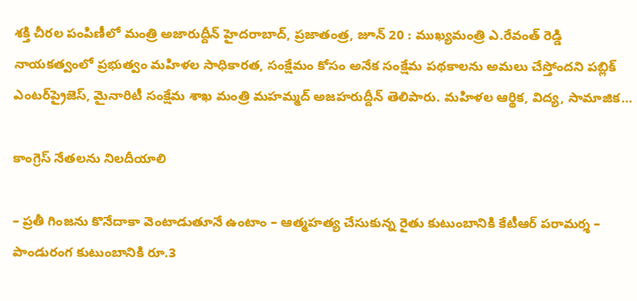శక్తి చీరల పంపిణీలో మంత్రి అజారుద్దీన్ హైదరాబాద్, ప్రజాతంత్ర, జూన్ 20 : ముఖ్యమంత్రి ఎ.రేవంత్ రెడ్డి నాయకత్వంలో ప్రభుత్వం మహిళల సాధికారత, సంక్షేమం కోసం అనేక సంక్షేమ పథకాలను అమలు చేస్తోందని పబ్లిక్ ఎంటర్‌ప్రైజెస్, మైనారిటీ సంక్షేమ శాఖ మంత్రి మహమ్మద్ అజహరుద్దీన్ తెలిపారు. మహిళల ఆర్థిక, విద్య, సామాజిక…

కాంగ్రెస్ నేతలను నిలదీయాలి

– ప్రతీ గింజను కొనేదాకా వెంటాడుతూనే ఉంటాం – ఆత్మహత్య చేసుకున్న రైతు కుటుంబానికి కేటీఆర్ పరామర్శ – పాండురంగ కుటుంబానికి రూ.3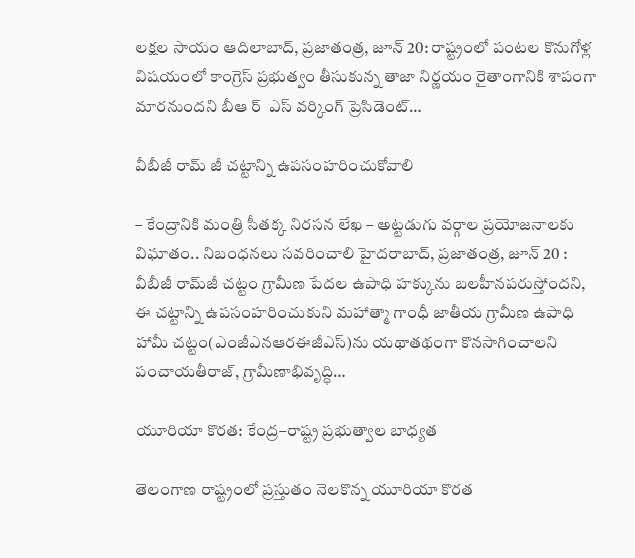లక్షల సాయం ఆదిలాబాద్, ప్రజాతంత్ర, జూన్ 20: రాష్ట్రంలో పంటల కొనుగోళ్ల విషయంలో కాంగ్రెస్ ప్రభుత్వం తీసుకున్న తాజా నిర్ణయం రైతాంగానికి శాపంగా మారనుందని బీఆ ర్  ఎస్ వర్కింగ్ ప్రెసిడెంట్…

వీబీజీ రామ్ జీ చట్టాన్ని ఉపసంహరించుకోవాలి

– కేంద్రానికి మంత్రి సీతక్క నిరసన లేఖ – అట్టడుగు వర్గాల ప్రయోజనాలకు విఘాతం.. నిబంధనలు సవరించాలి హైదరాబాద్, ప్రజాతంత్ర, జూన్ 20 : వీబీజీ రామ్‌జీ చట్టం గ్రామీణ పేదల ఉపాధి హక్కును బలహీనపరుస్తోందని, ఈ చట్టాన్ని ఉపసంహరించుకుని మహాత్మా గాంధీ జాతీయ గ్రామీణ ఉపాధి హామీ చట్టం(ఎంజీఎనఆరఈజీఎస్)ను యథాతథంగా కొనసాగించాలని పంచాయతీరాజ్, గ్రామీణాభివృద్ధి…

యూరియా కొరత: కేంద్ర–రాష్ట్ర ప్రభుత్వాల బాధ్యత

తెలంగాణ రాష్ట్రంలో ప్రస్తుతం నెలకొన్న యూరియా కొరత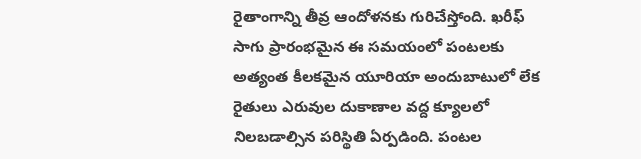రైతాంగాన్ని తీవ్ర ఆందోళనకు గురిచేస్తోంది. ఖరీఫ్‌ సాగు ప్రారంభమైన ఈ సమయంలో పంటలకు అత్యంత కీలకమైన యూరియా అందుబాటులో లేక రైతులు ఎరువుల దుకాణాల వద్ద క్యూలలో నిలబడాల్సిన పరిస్థితి ఏర్పడింది. పంటల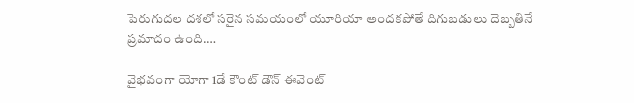పెరుగుదల దశలో సరైన సమయంలో యూరియా అందకపోతే దిగుబడులు దెబ్బతినే ప్రమాదం ఉంది.…

వైభవంగా యోగా 1డే కౌంట్ డౌన్ ఈవెంట్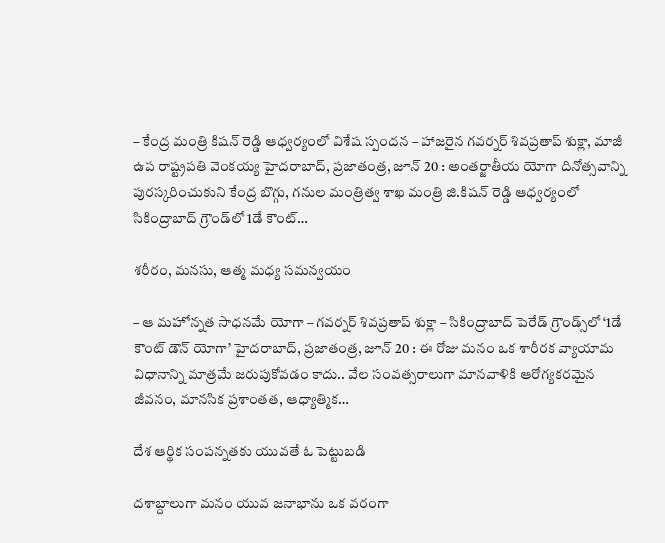– కేంద్ర మంత్రి కిషన్ రెడ్డి ఆధ్వర్యంలో విశేష స్పందన – హాజరైన గవర్నర్ శివప్రతాప్ శుక్లా, మాజీ ఉప రాష్ట్రపతి వెంకయ్య హైదరాబాద్, ప్రజాతంత్ర, జూన్ 20 : అంతర్జాతీయ యోగా దినోత్సవాన్ని పురస్కరించుకుని కేంద్ర బొగ్గు, గనుల మంత్రిత్వ శాఖ మంత్రి జి.కిషన్ రెడ్డి ఆధ్వర్యంలో సికింద్రాబాద్ గ్రౌండ్‌లో 1డే కౌంట్…

శరీరం, మనసు, ఆత్మ మధ్య సమన్వయం

– ఆ మ‌హోన్న‌త సాధనమే యోగా – గవర్నర్ శివప్రతాప్ శుక్లా – సికింద్రాబాద్ పెరేడ్ గ్రౌండ్స్‌లో ‘1డే కౌంట్ డౌన్ యోగా’ హైదరాబాద్, ప్రజాతంత్ర, జూన్ 20 : ఈ రోజు మనం ఒక శారీరక వ్యాయామ విధానాన్ని మాత్రమే జరుపుకోవడం కాదు.. వేల సంవత్సరాలుగా మానవాళికి ఆరోగ్యకరమైన జీవనం, మానసిక ప్రశాంతత, ఆధ్యాత్మిక…

దేశ ఆర్థిక సంపన్నతకు యువతే ఓ పెట్టుబడి

దశాబ్దాలుగా మనం యువ జనాభాను ఒక వరంగా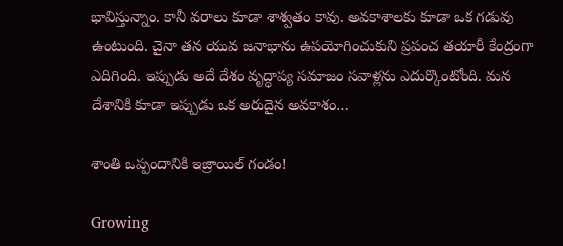భావిస్తున్నాం. కానీ వరాలు కూడా శాశ్వతం కావు. అవకాశాలకు కూడా ఒక గడువు ఉంటుంది. చైనా తన యువ జనాభాను ఉపయోగించుకుని ప్రపంచ తయారీ కేంద్రంగా ఎదిగింది. ఇప్పుడు అదే దేశం వృద్ధాప్య సమాజం సవాళ్లను ఎదుర్కొంటోంది. మన దేశానికి కూడా ఇప్పుడు ఒక అరుదైన అవకాశం…

శాంతి ఒప్పందానికి ఇజ్రాయిల్ గండం!

Growing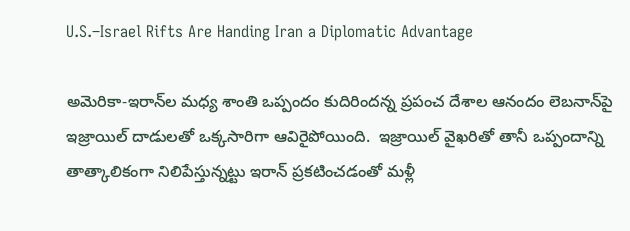U.S.–Israel Rifts Are Handing Iran a Diplomatic Advantage

అమెరికా-ఇరాన్‌ల మ‌ధ్య శాంతి ఒప్పందం కుదిరింద‌న్న ప్ర‌పంచ దేశాల ఆనందం లెబ‌నాన్‌పై ఇజ్రాయిల్ దాడుల‌తో ఒక్క‌సారిగా ఆవిరైపోయింది.  ఇజ్రాయిల్ వైఖ‌రితో తానీ ఒప్పందాన్ని తాత్కాలికంగా నిలిపేస్తున్న‌ట్టు ఇరాన్ ప్ర‌క‌టించ‌డంతో మ‌ళ్లీ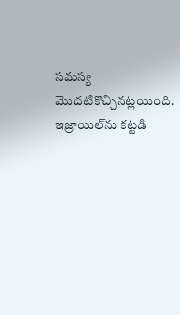స‌మ‌స్య మొద‌టికొచ్చిన‌ట్ల‌యింది. ఇజ్రాయిల్‌ను క‌ట్ట‌డి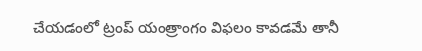చేయ‌డంలో ట్రంప్ యంత్రాంగం విఫ‌లం కావ‌డ‌మే తానీ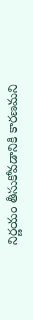నిర్ణ‌యం తీసుకోవ‌డానికి కార‌ణ‌మ‌ని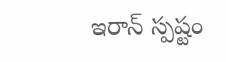ఇరాన్ స్ప‌ష్టం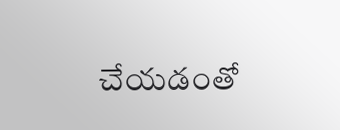చేయ‌డంతో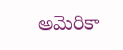అమెరికా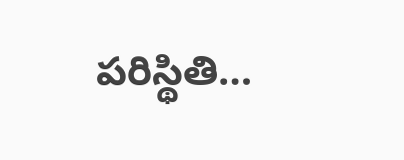ప‌రిస్థితి…